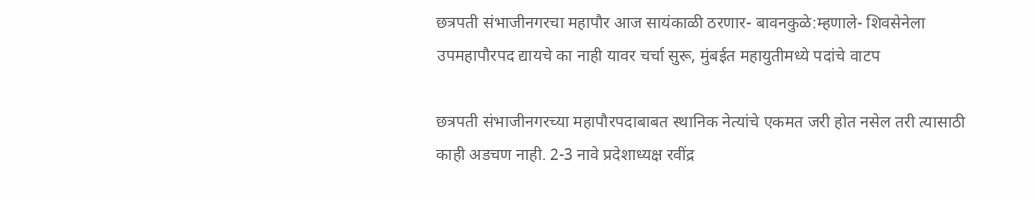छत्रपती संभाजीनगरचा महापौर आज सायंकाळी ठरणार- बावनकुळे:म्हणाले- शिवसेनेला उपमहापौरपद द्यायचे का नाही यावर चर्चा सुरू, मुंबईत महायुतीमध्ये पदांचे वाटप

छत्रपती संभाजीनगरच्या महापौरपदाबाबत स्थानिक नेत्यांचे एकमत जरी होत नसेल तरी त्यासाठी काही अडचण नाही. 2-3 नावे प्रदेशाध्यक्ष रवींद्र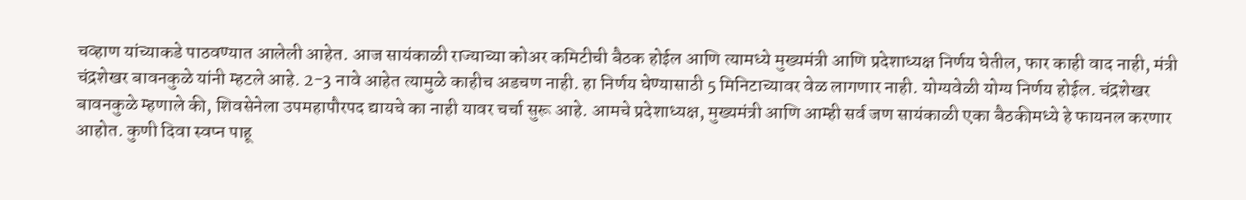चव्हाण यांच्याकडे पाठवण्यात आलेली आहेत. आज सायंकाळी राज्याच्या कोअर कमिटीची बैठक होईल आणि त्यामध्ये मुख्यमंत्री आणि प्रदेशाध्यक्ष निर्णय घेतील, फार काही वाद नाही, मंत्री चंद्रशेखर बावनकुळे यांनी म्हटले आहे. 2-3 नावे आहेत त्यामुळे काहीच अडचण नाही. हा निर्णय घेण्यासाठी 5 मिनिटाच्यावर वेळ लागणार नाही. योग्यवेळी योग्य निर्णय होईल. चंद्रशेखर बावनकुळे म्हणाले की, शिवसेनेला उपमहापौरपद द्यायचे का नाही यावर चर्चा सुरू आहे. आमचे प्रदेशाध्यक्ष, मुख्यमंत्री आणि आम्ही सर्व जण सायंकाळी एका बैठकीमध्ये हे फायनल करणार आहोत. कुणी दिवा स्वप्न पाहू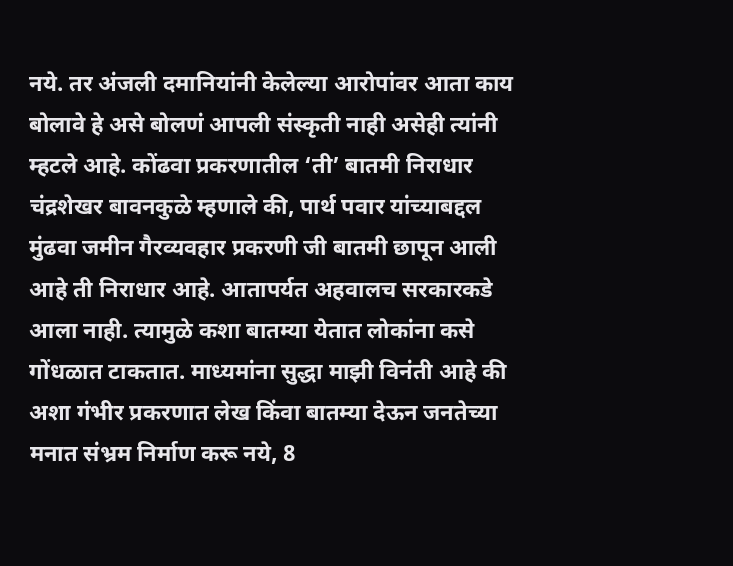नये. तर अंजली दमानियांनी केलेल्या आरोपांवर आता काय बोलावे हे असे बोलणं आपली संस्कृती नाही असेही त्यांनी म्हटले आहे. कोंढवा प्रकरणातील ‘ती’ बातमी निराधार चंद्रशेखर बावनकुळे म्हणाले की, पार्थ पवार यांच्याबद्दल मुंढवा जमीन गैरव्यवहार प्रकरणी जी बातमी छापून आली आहे ती निराधार आहे. आतापर्यत अहवालच सरकारकडे आला नाही. त्यामुळे कशा बातम्या येतात लोकांना कसे गोंधळात टाकतात. माध्यमांना सुद्धा माझी विनंती आहे की अशा गंभीर प्रकरणात लेख किंवा बातम्या देऊन जनतेच्या मनात संभ्रम निर्माण करू नये, 8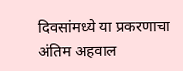दिवसांमध्ये या प्रकरणाचा अंतिम अहवाल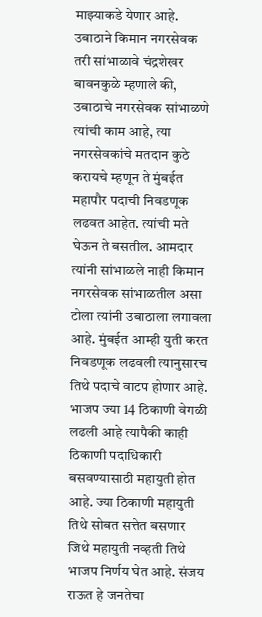माझ्याकडे येणार आहे. उबाठाने किमान नगरसेवक तरी सांभाळावे चंद्रशेखर बावनकुळे म्हणाले की, उबाठाचे नगरसेवक सांभाळणे त्यांची काम आहे, त्या नगरसेवकांचे मतदान कुठे करायचे म्हणून ते मुंबईत महापौर पदाची निवडणूक लढवत आहेत. त्यांची मते घेऊन ते बसतील. आमदार त्यांनी सांभाळले नाही किमान नगरसेवक सांभाळतील असा टोला त्यांनी उबाठाला लगावला आहे. मुंबईत आम्ही युती करत निवडणूक लढवली त्यानुसारच तिथे पदाचे वाटप होणार आहे. भाजप ज्या 14 ठिकाणी वेगळी लढली आहे त्यापैकी काही ठिकाणी पदाधिकारी बसवण्यासाठी महायुती होत आहे. ज्या ठिकाणी महायुती तिथे सोबत सत्तेत बसणार जिथे महायुती नव्हती तिथे भाजप निर्णय घेत आहे. संजय राऊत हे जनतेचा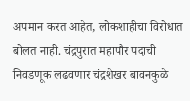अपमान करत आहेत, लोकशाहीचा विरोधात बोलत नाही. चंद्रपुरात महापौर पदाची निवडणूक लढवणार चंद्रशेखर बावनकुळे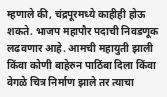म्हणाले की, चंद्रपूरमध्ये काहीही होऊ शकते. भाजप महापौर पदाची निवडणूक लढवणार आहे. आमची महायुती झाली किंवा कोणी बाहेरुन पाठिंबा दिला किंवा वेगळे चित्र निर्माण झाले तर त्याचा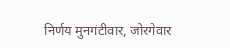निर्णय मुनगंटीवार, जोरगेवार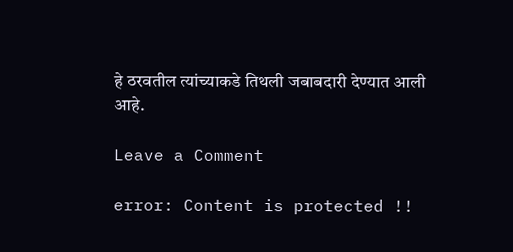हे ठरवतील त्यांच्याकडे तिथली जबाबदारी देण्यात आली आहे.

Leave a Comment

error: Content is protected !!